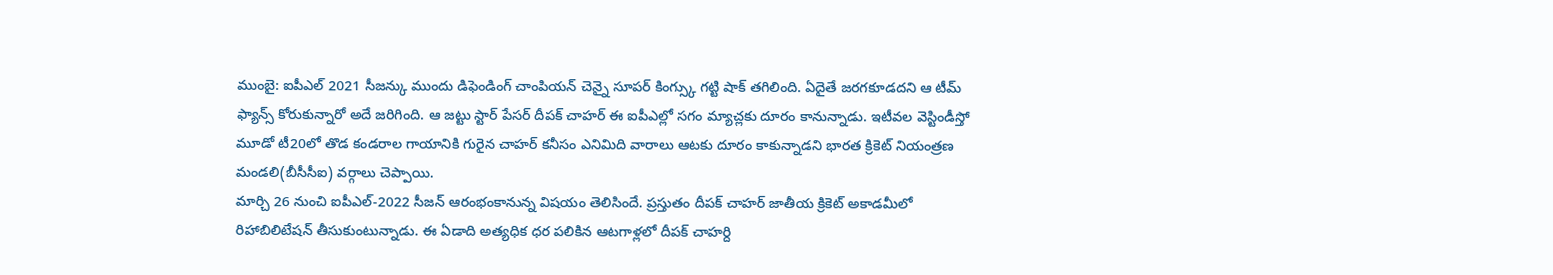ముంబై: ఐపీఎల్ 2021 సీజన్కు ముందు డిఫెండింగ్ చాంపియన్ చెన్నై సూపర్ కింగ్స్కు గట్టి షాక్ తగిలింది. ఏదైతే జరగకూడదని ఆ టీమ్ ఫ్యాన్స్ కోరుకున్నారో అదే జరిగింది. ఆ జట్టు స్టార్ పేసర్ దీపక్ చాహర్ ఈ ఐపీఎల్లో సగం మ్యాచ్లకు దూరం కానున్నాడు. ఇటీవల వెస్టిండీస్తో మూడో టీ20లో తొడ కండరాల గాయానికి గురైన చాహర్ కనీసం ఎనిమిది వారాలు ఆటకు దూరం కాకున్నాడని భారత క్రికెట్ నియంత్రణ మండలి(బీసీసీఐ) వర్గాలు చెప్పాయి.
మార్చి 26 నుంచి ఐపీఎల్-2022 సీజన్ ఆరంభంకానున్న విషయం తెలిసిందే. ప్రస్తుతం దీపక్ చాహర్ జాతీయ క్రికెట్ అకాడమీలో రిహాబిలిటేషన్ తీసుకుంటున్నాడు. ఈ ఏడాది అత్యధిక ధర పలికిన ఆటగాళ్లలో దీపక్ చాహర్ది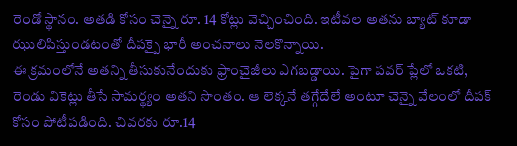రెండో స్థానం. అతడి కోసం చెన్నై రూ. 14 కోట్లు వెచ్చించింది. ఇటీవల అతను బ్యాట్ కూడా ఝులిపిస్తుండటంతో దీపక్పై భారీ అంచనాలు నెలకొన్నాయి.
ఈ క్రమంలోనే అతన్ని తీసుకునేందుకు ఫ్రాంచైజీలు ఎగబడ్డాయి. పైగా పవర్ ప్లేలో ఒకటి, రెండు వికెట్లు తీసే సామర్థ్యం అతని సొంతం. ఆ లెక్కనే తగ్గేదేలే అంటూ చెన్నై వేలంలో దీపక్ కోసం పోటీపడింది. చివరకు రూ.14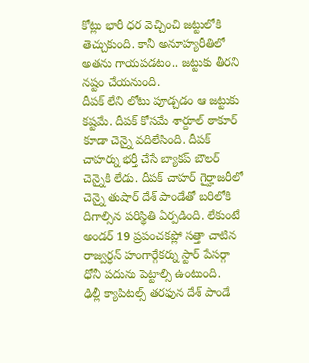కోట్లు భారీ ధర వెచ్చించి జట్టులోకి తెచ్చుకుంది. కానీ అనూహ్యరీతిలో అతను గాయపడటం.. జట్టుకు తీరని నష్టం చేయనుంది.
దీపక్ లేని లోటు పూడ్చడం ఆ జట్టుకు కష్టమే. దీపక్ కోసమే శార్దూల్ ఠాకూర్ కూడా చెన్నై వదిలేసింది. దీపక్ చాహర్ను భర్తీ చేసే బ్యాకప్ బౌలర్ చెన్నైకి లేడు. దీపక్ చాహర్ గైర్హాజరీలో చెన్నై తుషార్ దేశ్ పాండేతో బరిలోకి దిగాల్సిన పరిస్థితి ఏర్పడింది. లేకుంటే అండర్ 19 ప్రపంచకప్లో సత్తా చాటిన రాజ్వర్ధన్ హంగార్గేకర్ను స్టార్ పేసర్గా ధోనీ పదును పెట్టాల్సి ఉంటుంది.
ఢిల్లీ క్యాపిటల్స్ తరఫున దేశ్ పాండే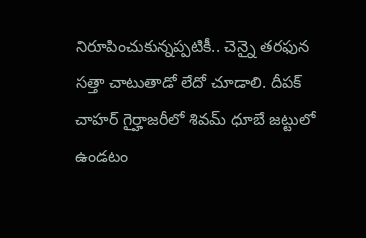నిరూపించుకున్నప్పటికీ.. చెన్నై తరఫున సత్తా చాటుతాడో లేదో చూడాలి. దీపక్ చాహర్ గైర్హాజరీలో శివమ్ ధూబే జట్టులో ఉండటం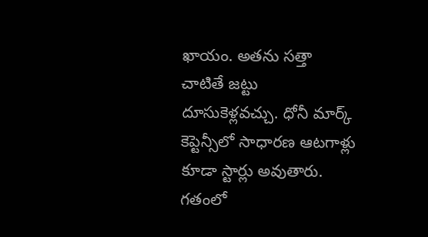ఖాయం. అతను సత్తా చాటితే జట్టు దూసుకెళ్లవచ్చు. ధోనీ మార్క్ కెప్టెన్సీలో సాధారణ ఆటగాళ్లు కూడా స్టార్లు అవుతారు. గతంలో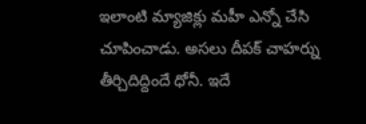ఇలాంటి మ్యాజిక్లు మహీ ఎన్నో చేసి చూపించాడు. అసలు దీపక్ చాహర్ను తీర్చిదిద్దిందే ధోనీ. ఇదే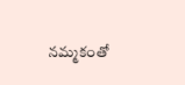నమ్మకంతో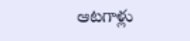ఆటగాళ్లు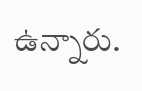ఉన్నారు.